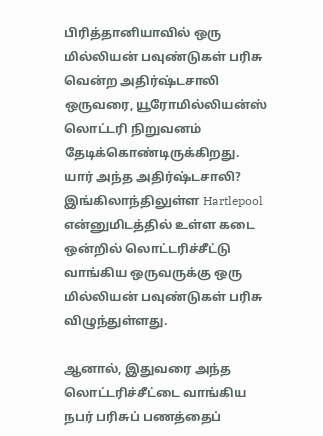பிரித்தானியாவில் ஒரு மில்லியன் பவுண்டுகள் பரிசு வென்ற அதிர்ஷ்டசாலி ஒருவரை, யூரோமில்லியன்ஸ் லொட்டரி நிறுவனம் தேடிக்கொண்டிருக்கிறது.
யார் அந்த அதிர்ஷ்டசாலி?
இங்கிலாந்திலுள்ள Hartlepool என்னுமிடத்தில் உள்ள கடை ஒன்றில் லொட்டரிச்சீட்டு வாங்கிய ஒருவருக்கு ஒரு மில்லியன் பவுண்டுகள் பரிசு விழுந்துள்ளது.

ஆனால், இதுவரை அந்த லொட்டரிச்சீட்டை வாங்கிய நபர் பரிசுப் பணத்தைப்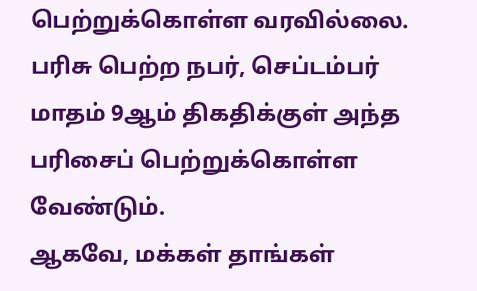பெற்றுக்கொள்ள வரவில்லை.
பரிசு பெற்ற நபர், செப்டம்பர் மாதம் 9ஆம் திகதிக்குள் அந்த பரிசைப் பெற்றுக்கொள்ள வேண்டும்.
ஆகவே, மக்கள் தாங்கள்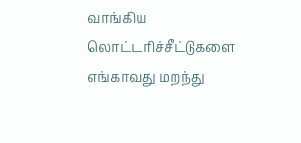வாங்கிய லொட்டரிச்சீட்டுகளை எங்காவது மறந்து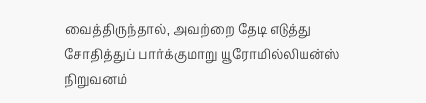வைத்திருந்தால், அவற்றை தேடி எடுத்து சோதித்துப் பார்க்குமாறு யூரோமில்லியன்ஸ் நிறுவனம்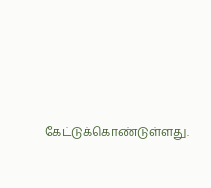கேட்டுக்கொண்டுள்ளது.